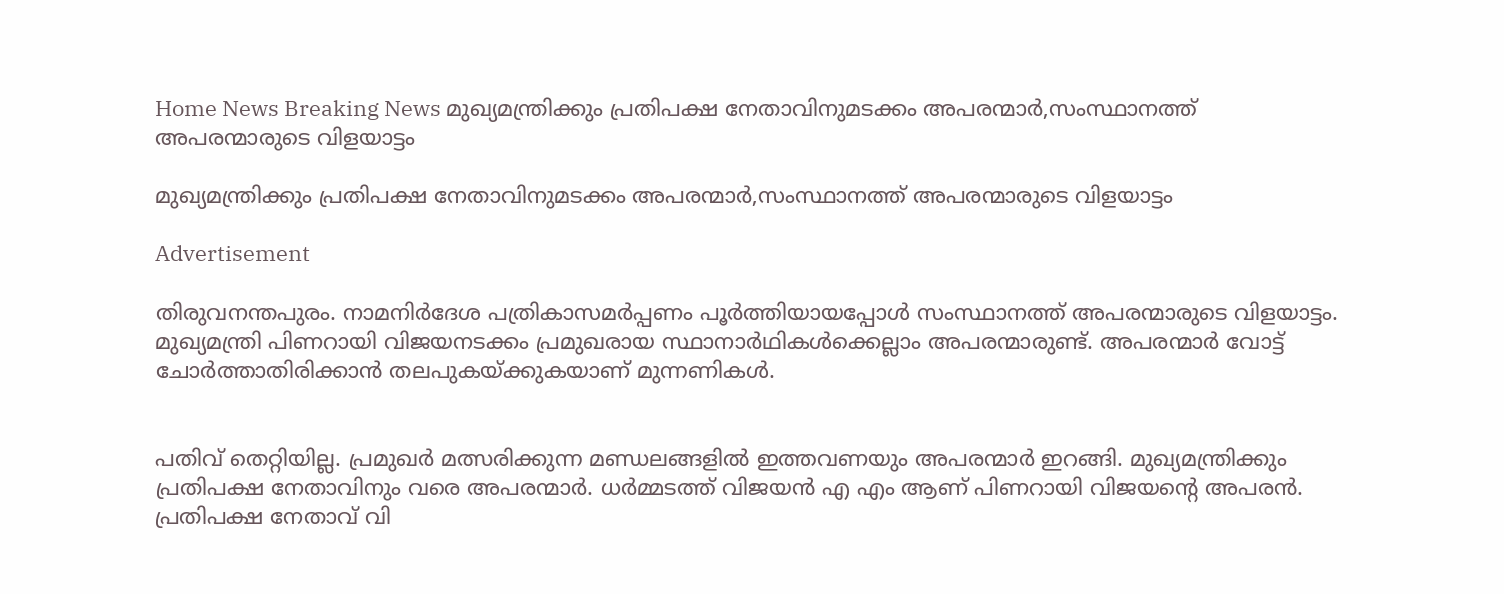Home News Breaking News മുഖ്യമന്ത്രിക്കും പ്രതിപക്ഷ നേതാവിനുമടക്കം അപരന്മാര്‍,സംസ്ഥാനത്ത് അപരന്മാരുടെ വിളയാട്ടം

മുഖ്യമന്ത്രിക്കും പ്രതിപക്ഷ നേതാവിനുമടക്കം അപരന്മാര്‍,സംസ്ഥാനത്ത് അപരന്മാരുടെ വിളയാട്ടം

Advertisement

തിരുവനന്തപുരം. നാമനിർദേശ പത്രികാസമർപ്പണം പൂർത്തിയായപ്പോൾ സംസ്ഥാനത്ത് അപരന്മാരുടെ വിളയാട്ടം. മുഖ്യമന്ത്രി പിണറായി വിജയനടക്കം പ്രമുഖരായ സ്ഥാനാർഥികൾക്കെല്ലാം അപരന്മാരുണ്ട്. അപരന്മാർ വോട്ട് ചോർത്താതിരിക്കാൻ തലപുകയ്ക്കുകയാണ് മുന്നണികൾ.


പതിവ് തെറ്റിയില്ല. പ്രമുഖർ മത്സരിക്കുന്ന മണ്ഡലങ്ങളിൽ ഇത്തവണയും അപരന്മാർ ഇറങ്ങി. മുഖ്യമന്ത്രിക്കും പ്രതിപക്ഷ നേതാവിനും വരെ അപരന്മാർ. ധര്‍മ്മടത്ത് വിജയന്‍ എ എം ആണ് പിണറായി വിജയന്റെ അപരന്‍. പ്രതിപക്ഷ നേതാവ് വി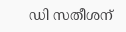ഡി സതീശന്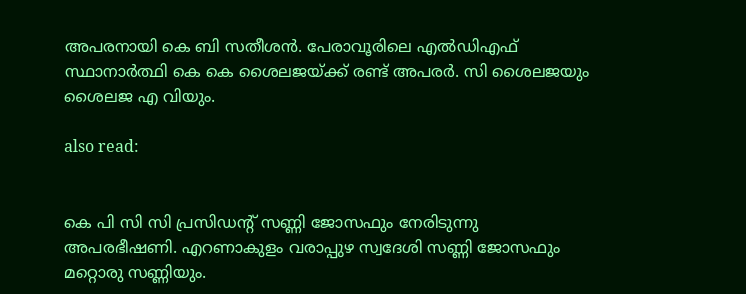അപരനായി കെ ബി സതീശൻ. പേരാവൂരിലെ എല്‍ഡിഎഫ് സ്ഥാനാര്‍ത്ഥി കെ കെ ശൈലജയ്ക്ക് രണ്ട് അപരർ. സി ശൈലജയും ശൈലജ എ വിയും.

also read:


കെ പി സി സി പ്രസിഡന്റ് സണ്ണി ജോസഫും നേരിടുന്നു അപരഭീഷണി. എറണാകുളം വരാപ്പുഴ സ്വദേശി സണ്ണി ജോസഫും മറ്റൊരു സണ്ണിയും.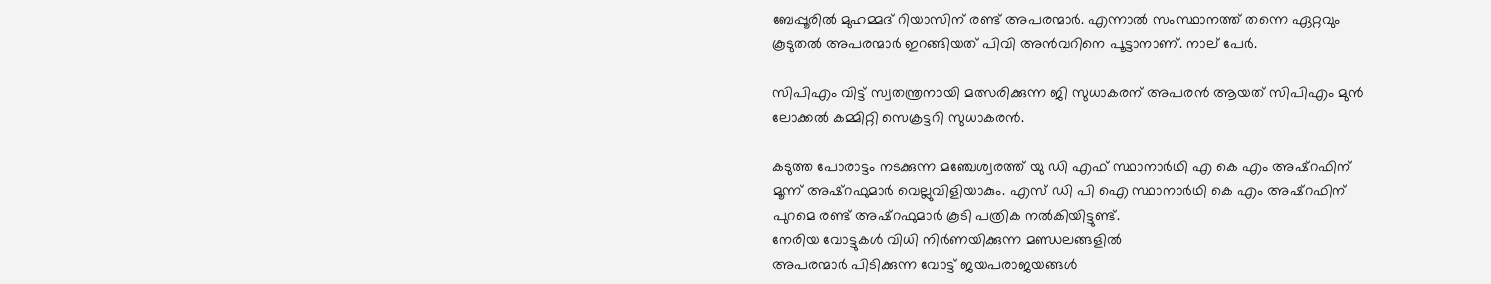ബേപ്പൂരിൽ മുഹമ്മദ്‌ റിയാസിന് രണ്ട് അപരന്മാർ. എന്നാൽ സംസ്ഥാനത്ത് തന്നെ ഏറ്റവും കൂടുതൽ അപരന്മാർ ഇറങ്ങിയത് പിവി അൻവറിനെ പൂട്ടാനാണ്. നാല് പേർ.

സിപിഎം വിട്ട് സ്വതന്ത്രനായി മത്സരിക്കുന്ന ജി സുധാകരന് അപരൻ ആയത് സിപിഎം മുൻ ലോക്കൽ കമ്മിറ്റി സെക്രട്ടറി സുധാകരൻ.

കടുത്ത പോരാട്ടം നടക്കുന്ന മഞ്ചേശ്വരത്ത് യു ഡി എഫ് സ്ഥാനാർഥി എ കെ എം അഷ്‌റഫിന് മൂന്ന് അഷ്‌റഫുമാർ വെല്ലുവിളിയാകും. എസ് ഡി പി ഐ സ്ഥാനാർഥി കെ എം അഷ്‌റഫിന് പുറമെ രണ്ട് അഷ്‌റഫുമാർ കൂടി പത്രിക നൽകിയിട്ടുണ്ട്.
നേരിയ വോട്ടുകൾ വിധി നിർണയിക്കുന്ന മണ്ഡലങ്ങളിൽ
അപരന്മാര്‍ പിടിക്കുന്ന വോട്ട് ജയപരാജയങ്ങൾ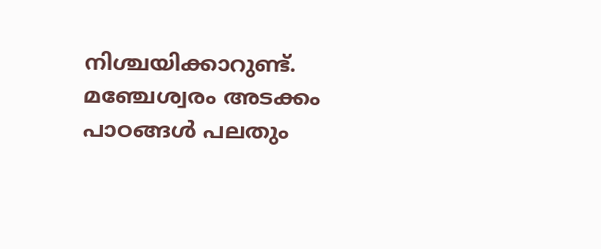നിശ്ചയിക്കാറുണ്ട്. മഞ്ചേശ്വരം അടക്കം പാഠങ്ങൾ പലതും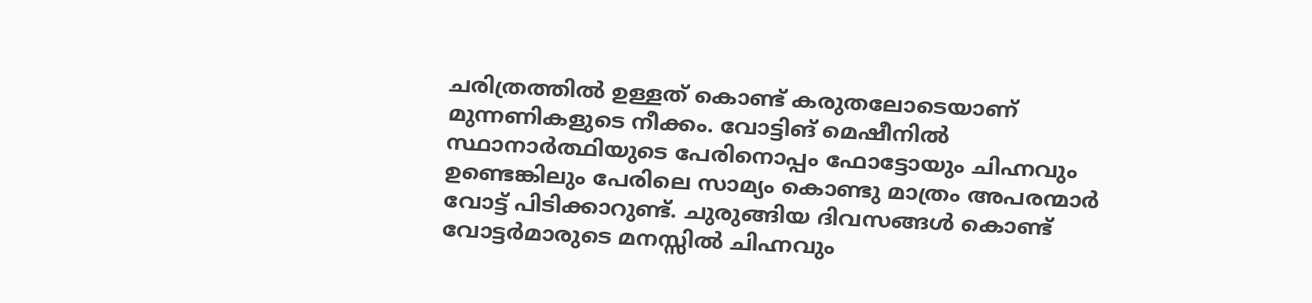ചരിത്രത്തിൽ ഉള്ളത് കൊണ്ട് കരുതലോടെയാണ് മുന്നണികളുടെ നീക്കം. വോട്ടിങ് മെഷീനിൽ സ്ഥാനാർത്ഥിയുടെ പേരിനൊപ്പം ഫോട്ടോയും ചിഹ്നവും ഉണ്ടെങ്കിലും പേരിലെ സാമ്യം കൊണ്ടു മാത്രം അപരന്മാർ വോട്ട് പിടിക്കാറുണ്ട്. ചുരുങ്ങിയ ദിവസങ്ങൾ കൊണ്ട് വോട്ടർമാരുടെ മനസ്സിൽ ചിഹ്നവും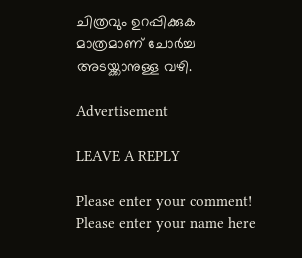ചിത്രവും ഉറപ്പിക്കുക മാത്രമാണ് ചോർച്ച അടയ്ക്കാനുള്ള വഴി.

Advertisement

LEAVE A REPLY

Please enter your comment!
Please enter your name here